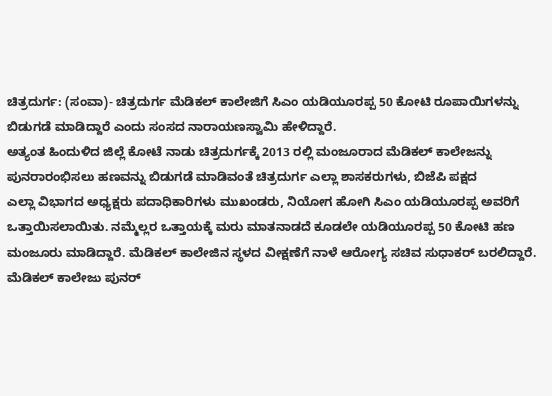ಚಿತ್ರದುರ್ಗ: (ಸಂವಾ)- ಚಿತ್ರದುರ್ಗ ಮೆಡಿಕಲ್ ಕಾಲೇಜಿಗೆ ಸಿಎಂ ಯಡಿಯೂರಪ್ಪ 50 ಕೋಟಿ ರೂಪಾಯಿಗಳನ್ನು ಬಿಡುಗಡೆ ಮಾಡಿದ್ದಾರೆ ಎಂದು ಸಂಸದ ನಾರಾಯಣಸ್ವಾಮಿ ಹೇಳಿದ್ದಾರೆ.
ಅತ್ಯಂತ ಹಿಂದುಳಿದ ಜಿಲ್ಲೆ ಕೋಟೆ ನಾಡು ಚಿತ್ರದುರ್ಗಕ್ಕೆ 2013 ರಲ್ಲಿ ಮಂಜೂರಾದ ಮೆಡಿಕಲ್ ಕಾಲೇಜನ್ನು ಪುನರಾರಂಭಿಸಲು ಹಣವನ್ನು ಬಿಡುಗಡೆ ಮಾಡಿವಂತೆ ಚಿತ್ರದುರ್ಗ ಎಲ್ಲಾ ಶಾಸಕರುಗಳು, ಬಿಜೆಪಿ ಪಕ್ಷದ
ಎಲ್ಲಾ ವಿಭಾಗದ ಅಧ್ಯಕ್ಷರು ಪದಾಧಿಕಾರಿಗಳು ಮುಖಂಡರು, ನಿಯೋಗ ಹೋಗಿ ಸಿಎಂ ಯಡಿಯೂರಪ್ಪ ಅವರಿಗೆ ಒತ್ತಾಯಿಸಲಾಯಿತು. ನಮ್ಮೆಲ್ಲರ ಒತ್ತಾಯಕ್ಕೆ ಮರು ಮಾತನಾಡದೆ ಕೂಡಲೇ ಯಡಿಯೂರಪ್ಪ 50 ಕೋಟಿ ಹಣ ಮಂಜೂರು ಮಾಡಿದ್ದಾರೆ. ಮೆಡಿಕಲ್ ಕಾಲೇಜಿನ ಸ್ಥಳದ ವೀಕ್ಷಣೆಗೆ ನಾಳೆ ಆರೋಗ್ಯ ಸಚಿವ ಸುಧಾಕರ್ ಬರಲಿದ್ದಾರೆ. ಮೆಡಿಕಲ್ ಕಾಲೇಜು ಪುನರ್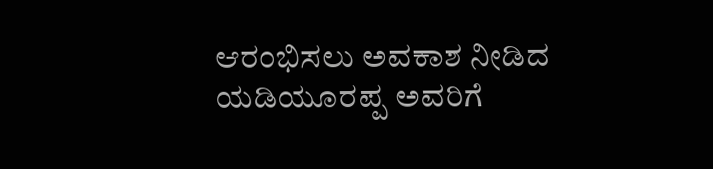ಆರಂಭಿಸಲು ಅವಕಾಶ ನೀಡಿದ ಯಡಿಯೂರಪ್ಪ ಅವರಿಗೆ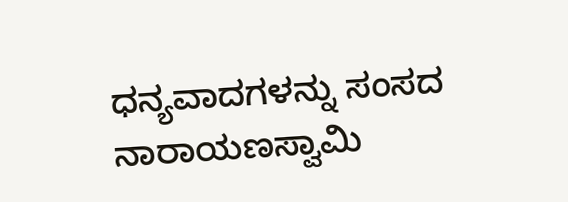ಧನ್ಯವಾದಗಳನ್ನು ಸಂಸದ ನಾರಾಯಣಸ್ವಾಮಿ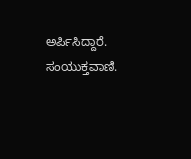ಅರ್ಪಿಸಿದ್ದಾರೆ.
ಸಂಯುಕ್ತವಾಣಿ.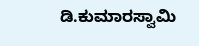ಡಿ.ಕುಮಾರಸ್ವಾಮಿ